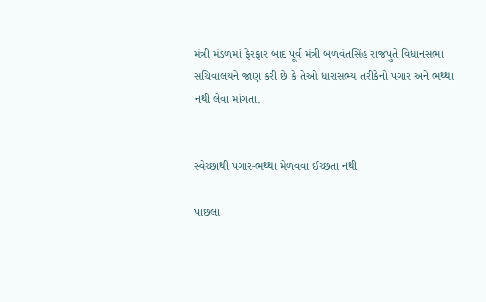મંત્રી મંડળમાં ફેરફાર બાદ પૂર્વ મંત્રી બળવંતસિંહ રાજપુતે વિધાનસભા સચિવાલયને જાણ કરી છે કે તેઓ ધારાસભ્ય તરીકેનો પગાર અને ભથ્થા નથી લેવા માંગતા.


સ્વેચ્છાથી પગાર-ભથ્થા મેળવવા ઈચ્છતા નથી

પાછલા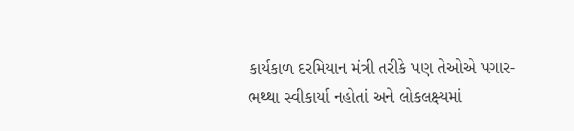કાર્યકાળ દરમિયાન મંત્રી તરીકે પણ તેઓએ પગાર-ભથ્થા સ્વીકાર્યા નહોતાં અને લોકલક્ષ્યમાં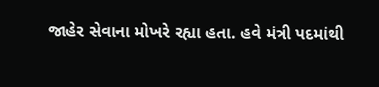જાહેર સેવાના મોખરે રહ્યા હતા. હવે મંત્રી પદમાંથી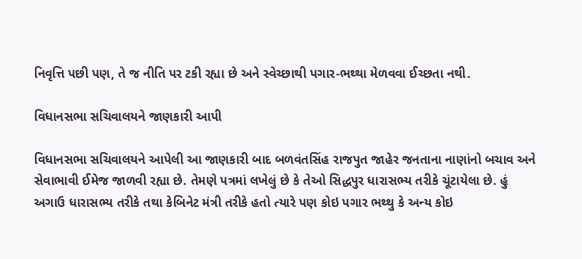નિવૃત્તિ પછી પણ, તે જ નીતિ પર ટકી રહ્યા છે અને સ્વેચ્છાથી પગાર-ભથ્થા મેળવવા ઈચ્છતા નથી.

વિધાનસભા સચિવાલયને જાણકારી આપી

વિધાનસભા સચિવાલયને આપેલી આ જાણકારી બાદ બળવંતસિંહ રાજપુત જાહેર જનતાના નાણાંનો બચાવ અને સેવાભાવી ઈમેજ જાળવી રહ્યા છે. તેમણે પત્રમાં લખેલું છે કે તેઓ સિદ્ધપુર ધારાસભ્ય તરીકે ચૂંટાયેલા છે. હું અગાઉ ધારાસભ્ય તરીકે તથા કેબિનેટ મંત્રી તરીકે હતો ત્યારે પણ કોઇ પગાર ભથ્થુ કે અન્ય કોઇ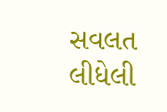સવલત લીધેલી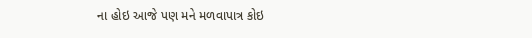ના હોઇ આજે પણ મને મળવાપાત્ર કોઇ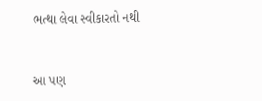ભત્થા લેવા સ્વીકારતો નથી


આ પણ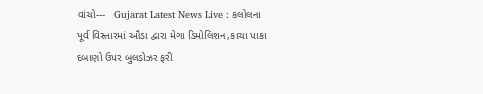વાંચો---   Gujarat Latest News Live : કલોલના પૂર્વ વિસ્તારમાં ઔડા દ્વારા મેગા ડિમોલિશન,કાચા પાકા દબાણો ઉપર બુલડોઝર ફરી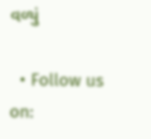વળ્યું

  • Follow us on: